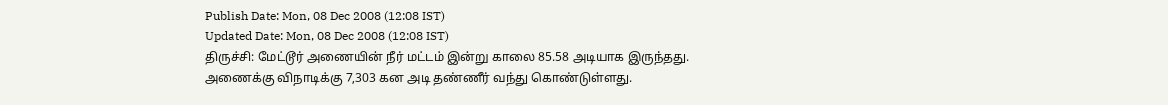Publish Date: Mon, 08 Dec 2008 (12:08 IST)
Updated Date: Mon, 08 Dec 2008 (12:08 IST)
திருச்சி: மேட்டூர் அணையின் நீர் மட்டம் இன்று காலை 85.58 அடியாக இருந்தது.
அணைக்கு விநாடிக்கு 7,303 கன அடி தண்ணீர் வந்து கொண்டுள்ளது.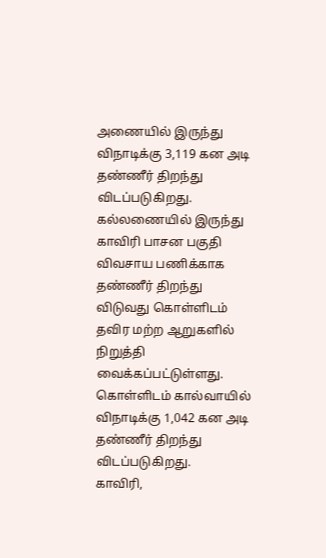அணையில் இருந்து விநாடிக்கு 3,119 கன அடி தண்ணீர் திறந்து விடப்படுகிறது.
கல்லணையில் இருந்து காவிரி பாசன பகுதி விவசாய பணிக்காக தண்ணீர் திறந்து விடுவது கொள்ளிடம் தவிர மற்ற ஆறுகளில் நிறுத்தி வைக்கப்பட்டுள்ளது.
கொள்ளிடம் கால்வாயில் விநாடிக்கு 1,042 கன அடி தண்ணீர் திறந்து விடப்படுகிறது.
காவிரி,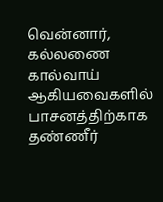வென்னார், கல்லணை கால்வாய் ஆகியவைகளில் பாசனத்திற்காக தண்ணீர்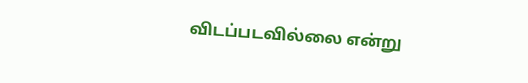விடப்படவில்லை என்று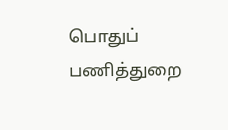பொதுப் பணித்துறை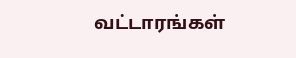வட்டாரங்கள்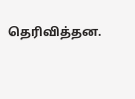தெரிவித்தன.